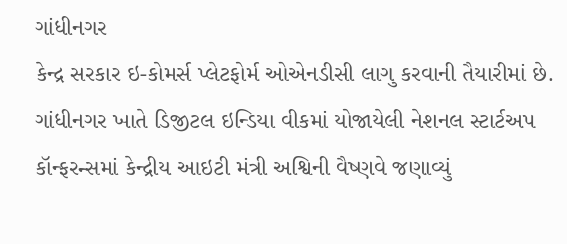ગાંધીનગર
કેન્દ્ર સરકાર ઇ-કોમર્સ પ્લેટફોર્મ ઓએનડીસી લાગુ કરવાની તૈયારીમાં છે. ગાંધીનગર ખાતે ડિજીટલ ઇન્ડિયા વીકમાં યોજાયેલી નેશનલ સ્ટાર્ટઅપ કૉન્ફરન્સમાં કેન્દ્રીય આઇટી મંત્રી અશ્વિની વૈષ્ણવે જણાવ્યું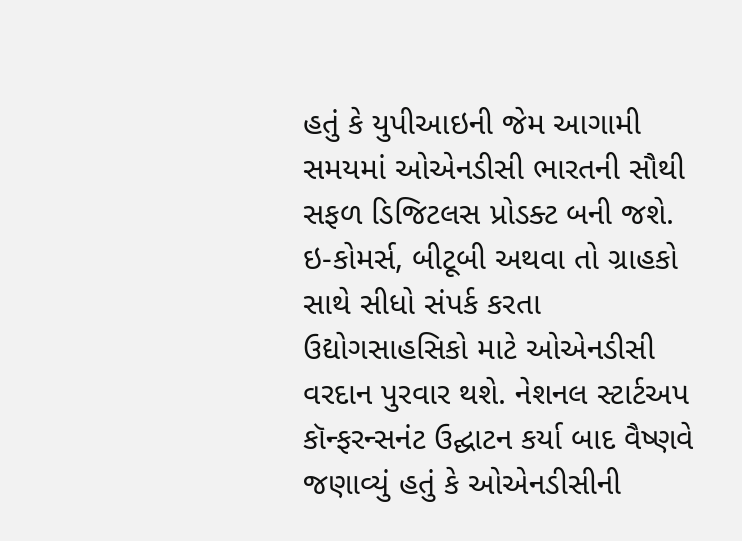હતું કે યુપીઆઇની જેમ આગામી સમયમાં ઓએનડીસી ભારતની સૌથી સફળ ડિજિટલસ પ્રોડક્ટ બની જશે. ઇ-કોમર્સ, બીટૂબી અથવા તો ગ્રાહકો સાથે સીધો સંપર્ક કરતા ઉદ્યોગસાહસિકો માટે ઓએનડીસી વરદાન પુરવાર થશે. નેશનલ સ્ટાર્ટઅપ કૉન્ફરન્સનંટ ઉદ્ઘાટન કર્યા બાદ વૈષ્ણવે જણાવ્યું હતું કે ઓએનડીસીની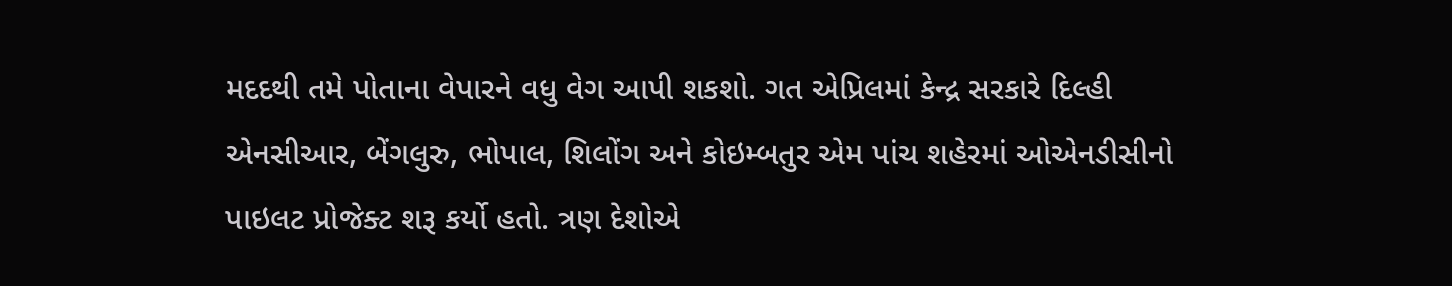મદદથી તમે પોતાના વેપારને વધુ વેગ આપી શકશો. ગત એપ્રિલમાં કેન્દ્ર સરકારે દિલ્હી એનસીઆર, બેંગલુરુ, ભોપાલ, શિલોંગ અને કોઇમ્બતુર એમ પાંચ શહેરમાં ઓએનડીસીનો પાઇલટ પ્રોજેક્ટ શરૂ કર્યો હતો. ત્રણ દેશોએ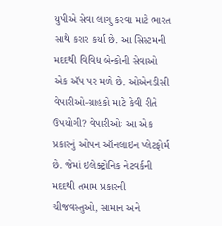યુપીએ સેવા લાગુ કરવા માટે ભારત સાથે કરાર કર્યા છે. આ સિસ્ટમની મદદથી વિવિધ બેન્કોની સેવાઓ એક ઍપ પર મળે છે. ઓએનડીસી વેપારીઓ-ગ્રાહકો માટે કેવી રીતે ઉપયોગી? વેપારીઓઃ આ એક પ્રકારનું ઓપન ઑનલાઇન પ્લેટફોર્મ છે. જેમાં ઇલેક્ટ્રોનિક નેટવર્કની મદદથી તમામ પ્રકારની ચીજવસ્તુઓ, સામાન અને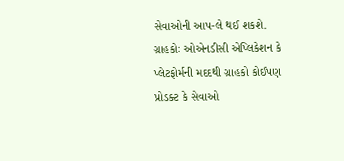સેવાઓની આપ-લે થઈ શકશે. ગ્રાહકોઃ ઓએનડીસી એપ્લિકેશન કે પ્લેટફોર્મની મદદથી ગ્રાહકો કોઈપણ પ્રોડક્ટ કે સેવાઓ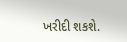ખરીદી શકશે.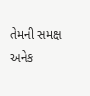તેમની સમક્ષ અનેક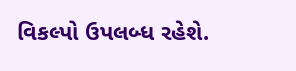વિકલ્પો ઉપલબ્ધ રહેશે.